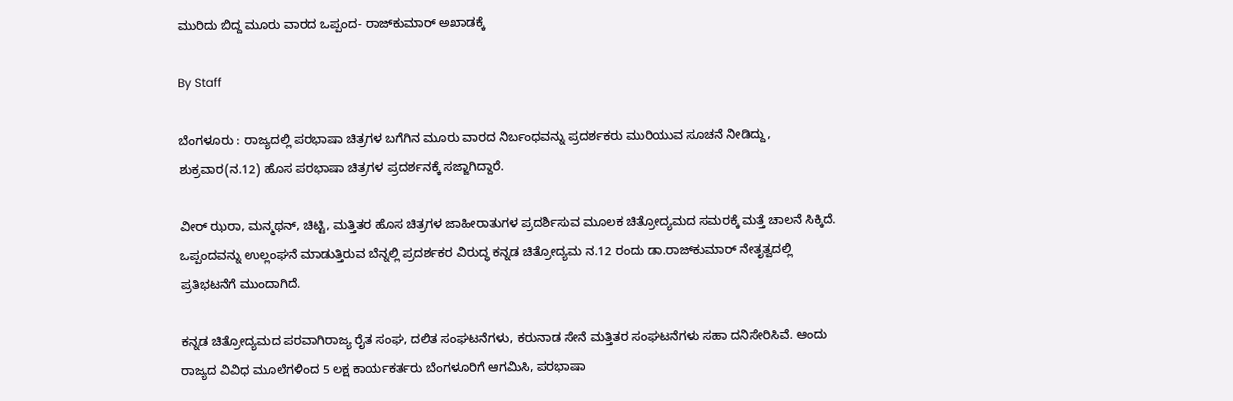ಮುರಿದು ಬಿದ್ದ ಮೂರು ವಾರದ ಒಪ್ಪಂದ- ರಾಜ್‌ಕುಮಾರ್‌ ಅಖಾಡಕ್ಕೆ

By Staff

ಬೆಂಗಳೂರು : ರಾಜ್ಯದಲ್ಲಿ ಪರಭಾಷಾ ಚಿತ್ರಗಳ ಬಗೆಗಿನ ಮೂರು ವಾರದ ನಿರ್ಬಂಧವನ್ನು ಪ್ರದರ್ಶಕರು ಮುರಿಯುವ ಸೂಚನೆ ನೀಡಿದ್ದು, ಶುಕ್ರವಾರ(ನ.12) ಹೊಸ ಪರಭಾಷಾ ಚಿತ್ರಗಳ ಪ್ರದರ್ಶನಕ್ಕೆ ಸಜ್ಜಾಗಿದ್ದಾರೆ.

ವೀರ್‌ ಝರಾ, ಮನ್ಮಥನ್‌, ಚಿಟ್ಟಿ, ಮತ್ತಿತರ ಹೊಸ ಚಿತ್ರಗಳ ಜಾಹೀರಾತುಗಳ ಪ್ರದರ್ಶಿಸುವ ಮೂಲಕ ಚಿತ್ರೋದ್ಯಮದ ಸಮರಕ್ಕೆ ಮತ್ತೆ ಚಾಲನೆ ಸಿಕ್ಕಿದೆ. ಒಪ್ಪಂದವನ್ನು ಉಲ್ಲಂಘನೆ ಮಾಡುತ್ತಿರುವ ಬೆನ್ನಲ್ಲಿ ಪ್ರದರ್ಶಕರ ವಿರುದ್ಧ ಕನ್ನಡ ಚಿತ್ರೋದ್ಯಮ ನ.12 ರಂದು ಡಾ.ರಾಜ್‌ಕುಮಾರ್‌ ನೇತೃತ್ವದಲ್ಲಿ ಪ್ರತಿಭಟನೆಗೆ ಮುಂದಾಗಿದೆ.

ಕನ್ನಡ ಚಿತ್ರೋದ್ಯಮದ ಪರವಾಗಿರಾಜ್ಯ ರೈತ ಸಂಘ, ದಲಿತ ಸಂಘಟನೆಗಳು, ಕರುನಾಡ ಸೇನೆ ಮತ್ತಿತರ ಸಂಘಟನೆಗಳು ಸಹಾ ದನಿಸೇರಿಸಿವೆ. ಆಂದು ರಾಜ್ಯದ ವಿವಿಧ ಮೂಲೆಗಳಿಂದ 5 ಲಕ್ಷ ಕಾರ್ಯಕರ್ತರು ಬೆಂಗಳೂರಿಗೆ ಆಗಮಿಸಿ, ಪರಭಾಷಾ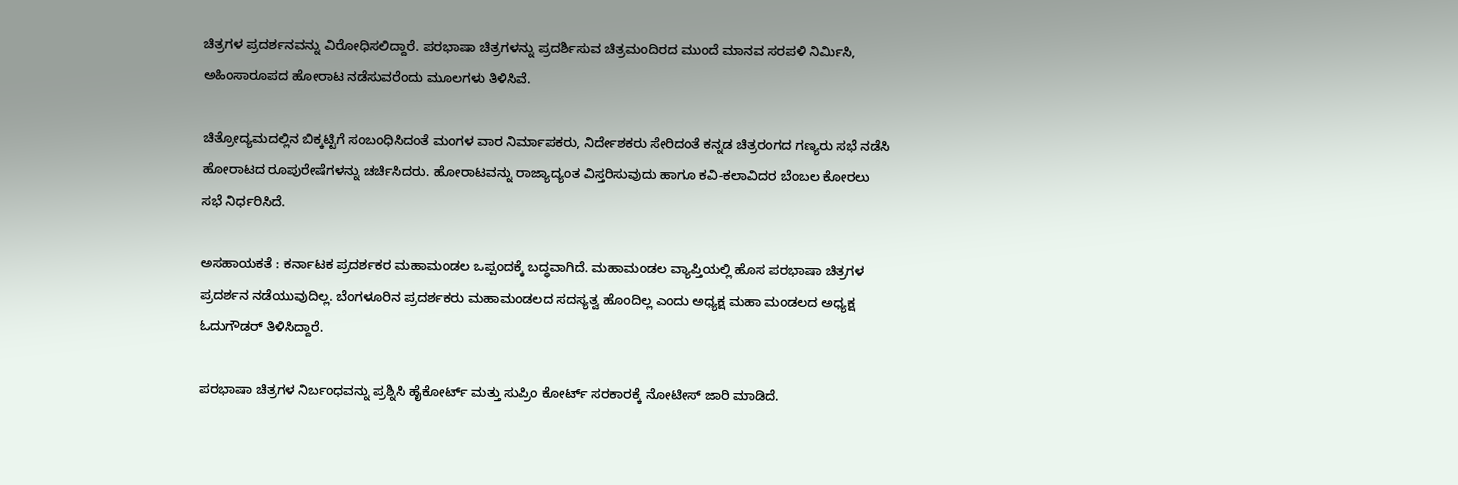ಚಿತ್ರಗಳ ಪ್ರದರ್ಶನವನ್ನು ವಿರೋಧಿಸಲಿದ್ದಾರೆ. ಪರಭಾಷಾ ಚಿತ್ರಗಳನ್ನು ಪ್ರದರ್ಶಿಸುವ ಚಿತ್ರಮಂದಿರದ ಮುಂದೆ ಮಾನವ ಸರಪಳಿ ನಿರ್ಮಿಸಿ, ಅಹಿಂಸಾರೂಪದ ಹೋರಾಟ ನಡೆಸುವರೆಂದು ಮೂಲಗಳು ತಿಳಿಸಿವೆ.

ಚಿತ್ರೋದ್ಯಮದಲ್ಲಿನ ಬಿಕ್ಕಟ್ಟಿಗೆ ಸಂಬಂಧಿಸಿದಂತೆ ಮಂಗಳ ವಾರ ನಿರ್ಮಾಪಕರು, ನಿರ್ದೇಶಕರು ಸೇರಿದಂತೆ ಕನ್ನಡ ಚಿತ್ರರಂಗದ ಗಣ್ಯರು ಸಭೆ ನಡೆಸಿ ಹೋರಾಟದ ರೂಪುರೇಷೆಗಳನ್ನು ಚರ್ಚಿಸಿದರು. ಹೋರಾಟವನ್ನು ರಾಜ್ಯಾದ್ಯಂತ ವಿಸ್ತರಿಸುವುದು ಹಾಗೂ ಕವಿ-ಕಲಾವಿದರ ಬೆಂಬಲ ಕೋರಲು ಸಭೆ ನಿರ್ಧರಿಸಿದೆ.

ಅಸಹಾಯಕತೆ : ಕರ್ನಾಟಕ ಪ್ರದರ್ಶಕರ ಮಹಾಮಂಡಲ ಒಪ್ಪಂದಕ್ಕೆ ಬದ್ಧವಾಗಿದೆ. ಮಹಾಮಂಡಲ ವ್ಯಾಪ್ತಿಯಲ್ಲಿ ಹೊಸ ಪರಭಾಷಾ ಚಿತ್ರಗಳ ಪ್ರದರ್ಶನ ನಡೆಯುವುದಿಲ್ಲ. ಬೆಂಗಳೂರಿನ ಪ್ರದರ್ಶಕರು ಮಹಾಮಂಡಲದ ಸದಸ್ಯತ್ವ ಹೊಂದಿಲ್ಲ ಎಂದು ಅಧ್ಯಕ್ಷ ಮಹಾ ಮಂಡಲದ ಅಧ್ಯಕ್ಷ ಓದುಗೌಡರ್‌ ತಿಳಿಸಿದ್ದಾರೆ.

ಪರಭಾಷಾ ಚಿತ್ರಗಳ ನಿರ್ಬಂಧವನ್ನು ಪ್ರಶ್ನಿಸಿ ಹೈಕೋರ್ಟ್‌ ಮತ್ತು ಸುಪ್ರಿಂ ಕೋರ್ಟ್‌ ಸರಕಾರಕ್ಕೆ ನೋಟೀಸ್‌ ಜಾರಿ ಮಾಡಿದೆ.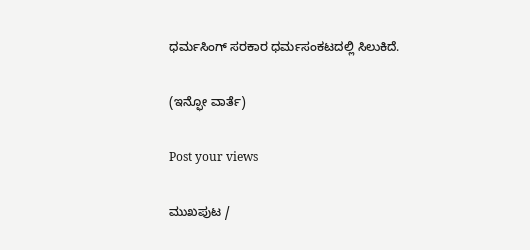ಧರ್ಮಸಿಂಗ್‌ ಸರಕಾರ ಧರ್ಮಸಂಕಟದಲ್ಲಿ ಸಿಲುಕಿದೆ.

(ಇನ್ಫೋ ವಾರ್ತೆ)

Post your views

ಮುಖಪುಟ /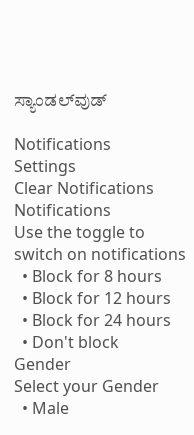ಸ್ಯಾಂಡಲ್‌ವುಡ್‌

Notifications
Settings
Clear Notifications
Notifications
Use the toggle to switch on notifications
  • Block for 8 hours
  • Block for 12 hours
  • Block for 24 hours
  • Don't block
Gender
Select your Gender
  • Male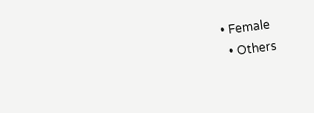• Female
  • Others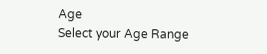Age
Select your Age Range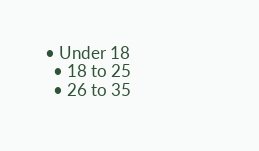• Under 18
  • 18 to 25
  • 26 to 35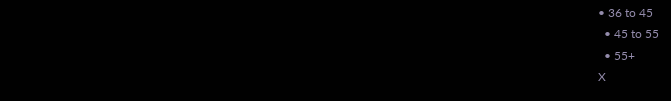• 36 to 45
  • 45 to 55
  • 55+
X